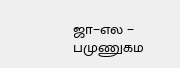ஜா−எல − பமுணுகம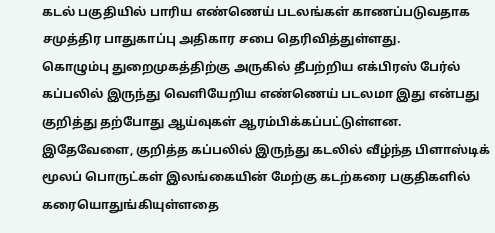கடல் பகுதியில் பாரிய எண்ணெய் படலங்கள் காணப்படுவதாக சமுத்திர பாதுகாப்பு அதிகார சபை தெரிவித்துள்ளது.
கொழும்பு துறைமுகத்திற்கு அருகில் தீபற்றிய எக்பிரஸ் பேர்ல் கப்பலில் இருந்து வெளியேறிய எண்ணெய் படலமா இது என்பது குறித்து தற்போது ஆய்வுகள் ஆரம்பிக்கப்பட்டுள்ளன.
இதேவேளை, குறித்த கப்பலில் இருந்து கடலில் வீழ்ந்த பிளாஸ்டிக் மூலப் பொருட்கள் இலங்கையின் மேற்கு கடற்கரை பகுதிகளில் கரையொதுங்கியுள்ளதை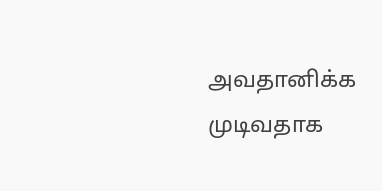அவதானிக்க முடிவதாக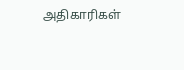அதிகாரிகள்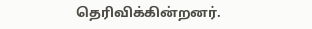தெரிவிக்கின்றனர்.